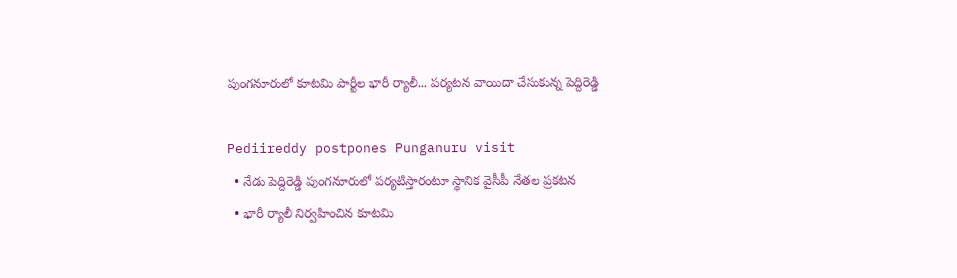పుంగనూరులో కూటమి పార్టీల భారీ ర్యాలీ... పర్యటన వాయిదా చేసుకున్న పెద్దిరెడ్డి

Pediireddy postpones Punganuru visit
  • నేడు పెద్దిరెడ్డి పుంగనూరులో పర్యటిస్తారంటూ స్థానిక వైసీపీ నేతల ప్రకటన
  • భారీ ర్యాలీ నిర్వహించిన కూటమి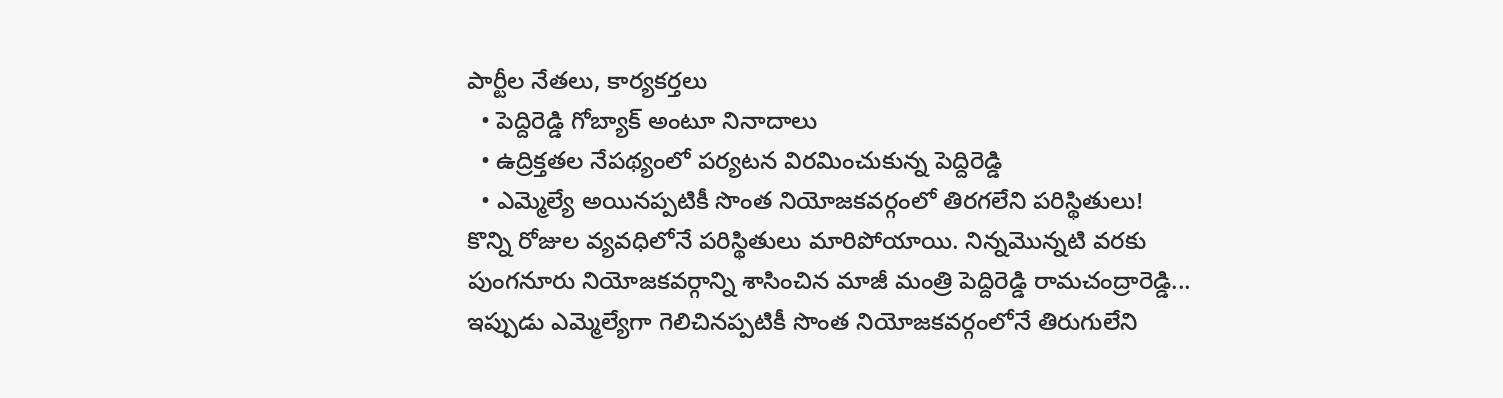పార్టీల నేతలు, కార్యకర్తలు
  • పెద్దిరెడ్డి గోబ్యాక్ అంటూ నినాదాలు
  • ఉద్రిక్తతల నేపథ్యంలో పర్యటన విరమించుకున్న పెద్దిరెడ్డి
  • ఎమ్మెల్యే అయినప్పటికీ సొంత నియోజకవర్గంలో తిరగలేని పరిస్థితులు!
కొన్ని రోజుల వ్యవధిలోనే పరిస్థితులు మారిపోయాయి. నిన్నమొన్నటి వరకు పుంగనూరు నియోజకవర్గాన్ని శాసించిన మాజీ మంత్రి పెద్దిరెడ్డి రామచంద్రారెడ్డి... ఇప్పుడు ఎమ్మెల్యేగా గెలిచినప్పటికీ సొంత నియోజకవర్గంలోనే తిరుగులేని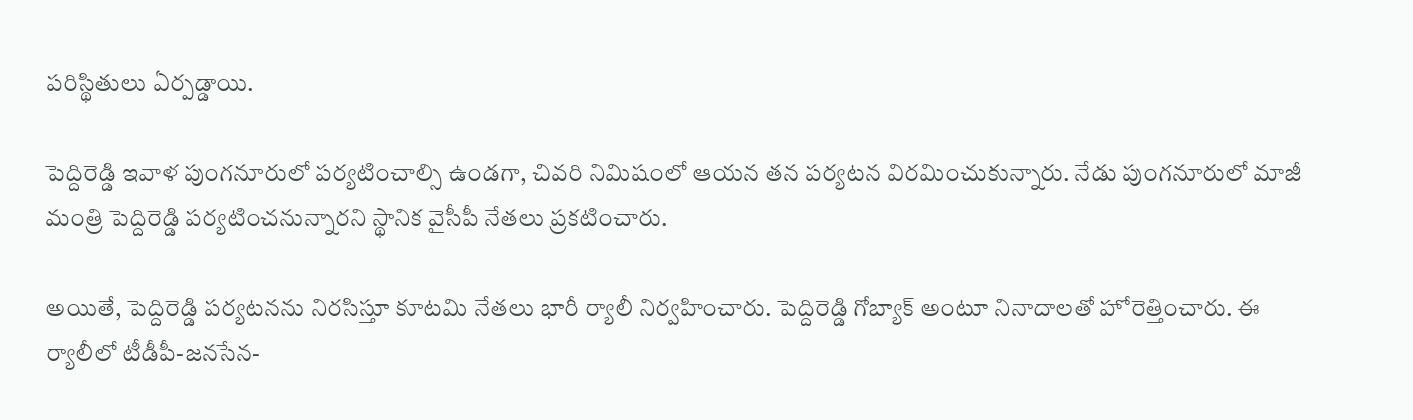పరిస్థితులు ఏర్పడ్డాయి.

పెద్దిరెడ్డి ఇవాళ పుంగనూరులో పర్యటించాల్సి ఉండగా, చివరి నిమిషంలో ఆయన తన పర్యటన విరమించుకున్నారు. నేడు పుంగనూరులో మాజీ మంత్రి పెద్దిరెడ్డి పర్యటించనున్నారని స్థానిక వైసీపీ నేతలు ప్రకటించారు.

అయితే, పెద్దిరెడ్డి పర్యటనను నిరసిస్తూ కూటమి నేతలు భారీ ర్యాలీ నిర్వహించారు. పెద్దిరెడ్డి గోబ్యాక్ అంటూ నినాదాలతో హోరెత్తించారు. ఈ ర్యాలీలో టీడీపీ-జనసేన-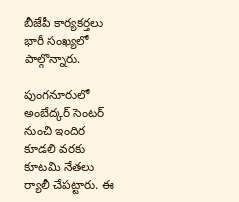బీజేపీ కార్యకర్తలు భారీ సంఖ్యలో పాల్గొన్నారు.

పుంగనూరులో అంబేద్కర్ సెంటర్ నుంచి ఇందిర కూడలి వరకు కూటమి నేతలు ర్యాలీ చేపట్టారు. ఈ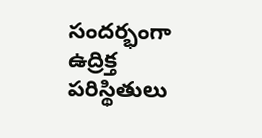సందర్భంగా ఉద్రిక్త పరిస్థితులు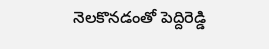నెలకొనడంతో పెద్దిరెడ్డి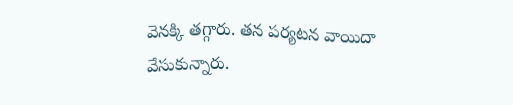వెనక్కి తగ్గారు. తన పర్యటన వాయిదా వేసుకున్నారు.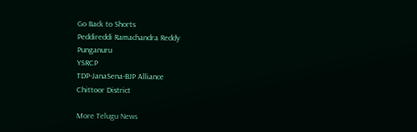Go Back to Shorts
Peddireddi Ramachandra Reddy
Punganuru
YSRCP
TDP-JanaSena-BJP Alliance
Chittoor District

More Telugu News